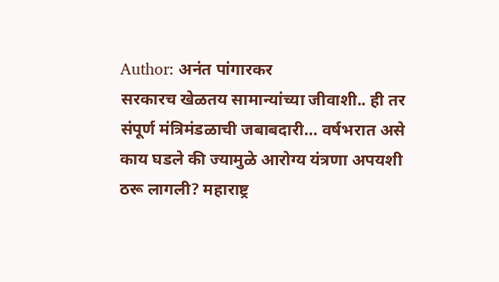Author: अनंत पांगारकर
सरकारच खेळतय सामान्यांच्या जीवाशी.. ही तर संपूर्ण मंत्रिमंडळाची जबाबदारी… वर्षभरात असे काय घडले की ज्यामुळे आरोग्य यंत्रणा अपयशी ठरू लागली? महाराष्ट्र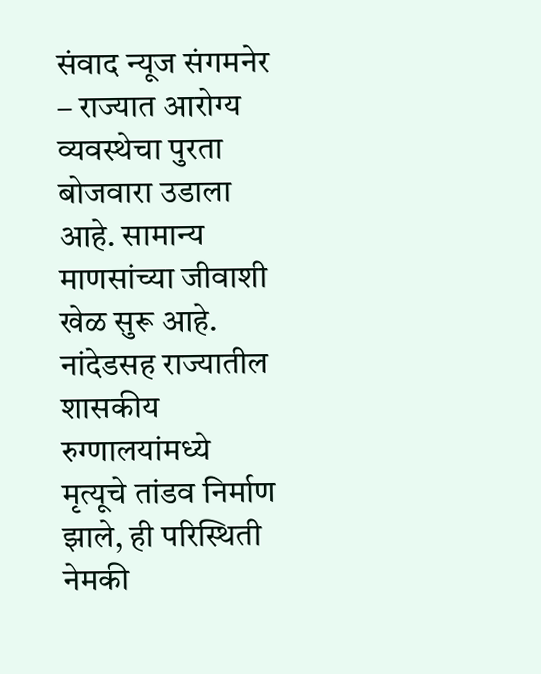संवाद न्यूज संगमनेर – राज्यात आरोग्य व्यवस्थेचा पुरता बोजवारा उडाला आहे. सामान्य माणसांच्या जीवाशी खेळ सुरू आहे. नांदेडसह राज्यातील शासकीय रुग्णालयांमध्ये मृत्यूचे तांडव निर्माण झाले, ही परिस्थिती नेमकी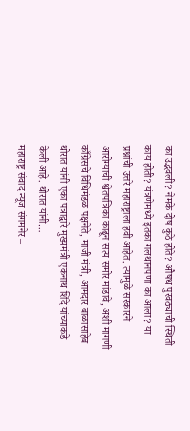का उद्भवली? नेमके दोष कुठे होते? औषध पुरवठ्याची स्थिती काय होती? यंत्रणेमध्ये इतका गलथानपणा का आला? या प्रश्नांची उत्तरे महाराष्ट्राला हवी आहेत. त्यामुळे सरकारने आरोग्याची श्वेतपत्रिका काढून सत्य समोर मांडावे, अशी मागणी काँग्रेसचे विधिमंडळ पक्षनेते, माजी मंत्री, आमदार बाळासाहेब थोरात यांनी एका पत्राद्वारे मुख्यमंत्री एकनाथ शिंदे यांच्याकडे केली आहे. थोरात यांनी…
महाराष्ट्र संवाद न्यूज संगमनेर –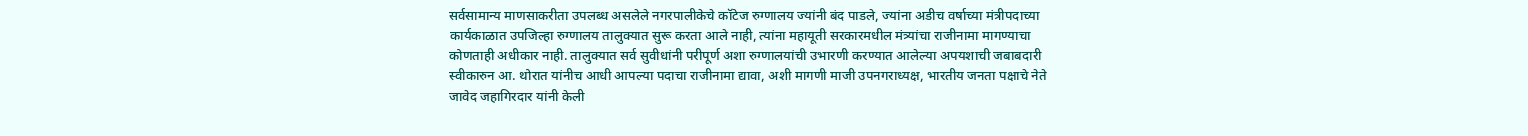सर्वसामान्य माणसाकरीता उपलब्ध असलेले नगरपालीकेचे कॉटेज रुग्णालय ज्यांनी बंद पाडले, ज्यांना अडीच वर्षाच्या मंत्रीपदाच्या कार्यकाळात उपजिल्हा रुग्णालय तालुक्यात सुरू करता आले नाही, त्यांना महायूती सरकारमधील मंत्र्यांचा राजीनामा मागण्याचा कोणताही अधीकार नाही. तालुक्यात सर्व सुवीधांनी परीपूर्ण अशा रुग्णालयांची उभारणी करण्यात आलेल्या अपयशाची जबाबदारी स्वीकारुन आ. थोरात यांनीच आधी आपल्या पदाचा राजीनामा द्यावा, अशी मागणी माजी उपनगराध्यक्ष, भारतीय जनता पक्षाचे नेते जावेद जहागिरदार यांनी केली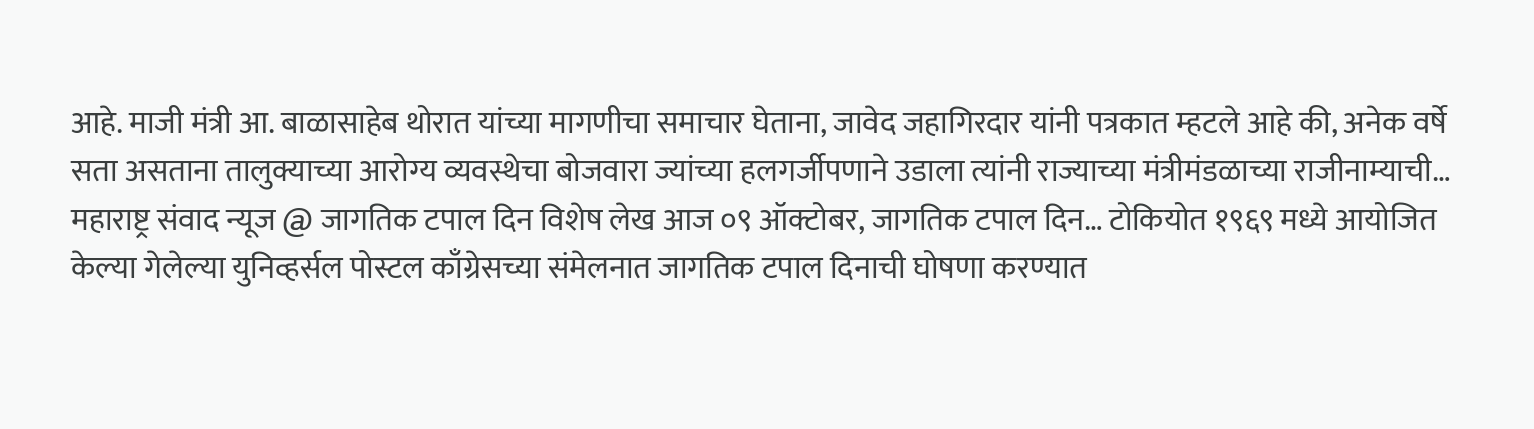आहे. माजी मंत्री आ. बाळासाहेब थोरात यांच्या मागणीचा समाचार घेताना, जावेद जहागिरदार यांनी पत्रकात म्हटले आहे की, अनेक वर्षे सता असताना तालुक्याच्या आरोग्य व्यवस्थेचा बोजवारा ज्यांच्या हलगर्जीपणाने उडाला त्यांनी राज्याच्या मंत्रीमंडळाच्या राजीनाम्याची…
महाराष्ट्र संवाद न्यूज @ जागतिक टपाल दिन विशेष लेख आज ०९ ऑक्टोबर, जागतिक टपाल दिन… टोकियोत १९६९ मध्ये आयोजित केल्या गेलेल्या युनिव्हर्सल पोस्टल काँग्रेसच्या संमेलनात जागतिक टपाल दिनाची घोषणा करण्यात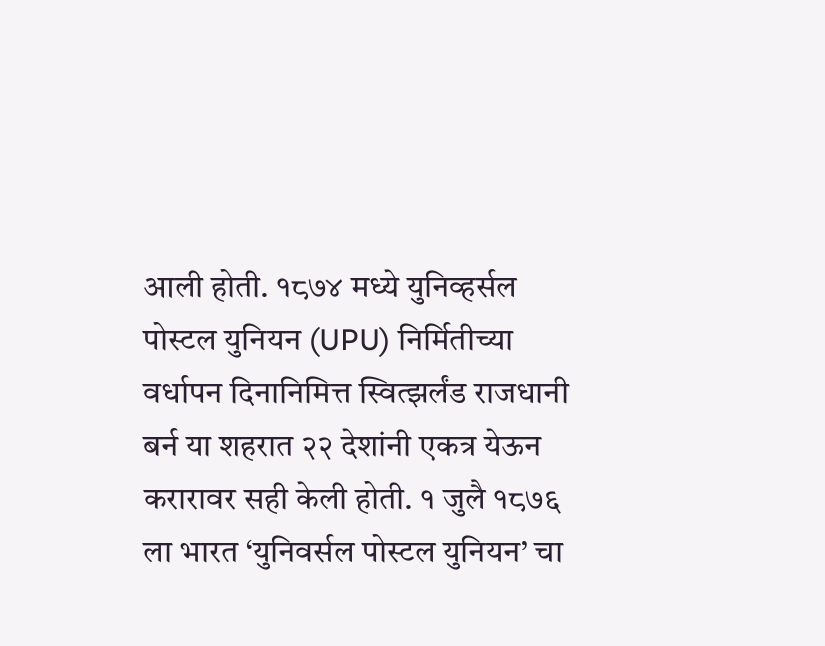आली होती. १८७४ मध्ये युनिव्हर्सल पोस्टल युनियन (UPU) निर्मितीच्या वर्धापन दिनानिमित्त स्वित्झर्लंड राजधानी बर्न या शहरात २२ देशांनी एकत्र येऊन करारावर सही केली होती. १ जुलै १८७६ ला भारत ‘युनिवर्सल पोस्टल युनियन’ चा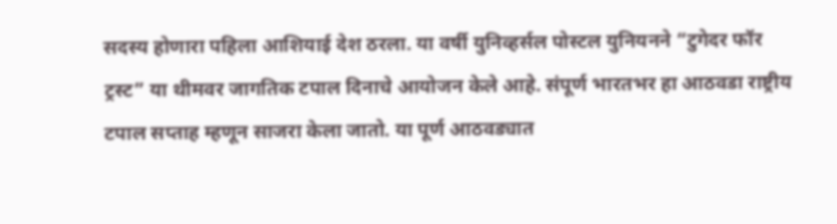सदस्य होणारा पहिला आशियाई देश ठरला. या वर्षी युनिव्हर्सल पोस्टल युनियनने “टुगेदर फॉर ट्रस्ट” या थीमवर जागतिक टपाल दिनाचे आयोजन केले आहे. संपूर्ण भारतभर हा आठवडा राष्ट्रीय टपाल सप्ताह म्हणून साजरा केला जातो. या पूर्ण आठवड्यात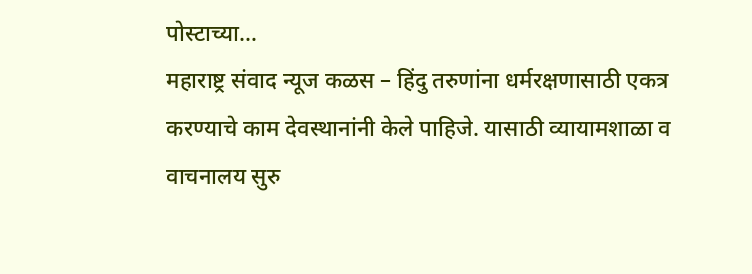पोस्टाच्या…
महाराष्ट्र संवाद न्यूज कळस – हिंदु तरुणांना धर्मरक्षणासाठी एकत्र करण्याचे काम देवस्थानांनी केले पाहिजे. यासाठी व्यायामशाळा व वाचनालय सुरु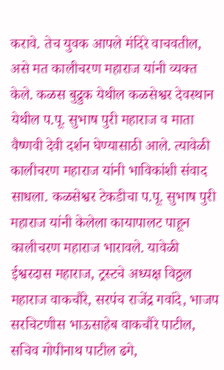करावे. तेच युवक आपले मंदिरे वाचवतील, असे मत कालीचरण महाराज यांनी व्यक्त केले. कळस बुद्रुक येथील कळसेश्वर देवस्थान येथील प.पू. सुभाष पुरी महाराज व माता वैष्णवी देवी दर्शन घेण्यासाठी आले. त्यावेळी कालीचरण महाराज यांनी भाविकांशी संवाद साधला. कळसेश्वर टेकडीचा प.पू. सुभाष पुरी महाराज यांनी केलेला कायापालट पाहून कालीचरण महाराज भारावले. यावेळी ईश्वरदास महाराज, ट्रस्टचे अध्यक्ष विठ्ठल महाराज वाकचौरे, सरपंच राजेंद्र गवांदे, भाजप सरचिटणीस भाऊसाहेब वाकचौरे पाटील, सचिव गोपीनाथ पाटील ढगे,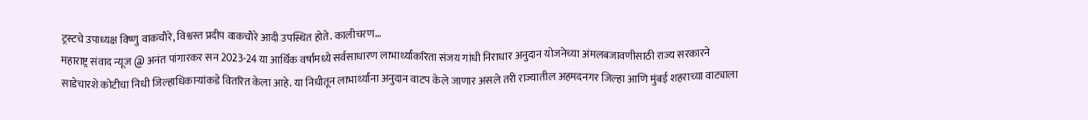ट्रस्टचे उपाध्यक्ष विष्णु वाकचौरे, विश्वस्त प्रदीप वाकचौरे आदी उपस्थित होते. कालीचरण…
महाराष्ट्र संवाद न्यूज @ अनंत पांगारकर सन 2023-24 या आर्थिक वर्षांमध्ये सर्वसाधारण लाभार्थ्यांकरिता संजय गांधी निराधार अनुदान योजनेच्या अंमलबजावणीसाठी राज्य सरकारने साडेचारशे कोटीचा निधी जिल्हाधिकाऱ्यांकडे वितरित केला आहे. या निधीतून लाभार्थ्यांना अनुदान वाटप केले जाणार असले तरी राज्यातील अहमदनगर जिल्हा आणि मुंबई शहराच्या वाट्याला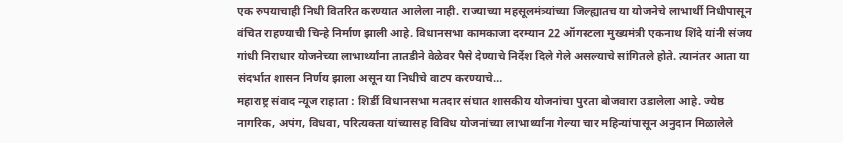एक रुपयाचाही निधी वितरित करण्यात आलेला नाही. राज्याच्या महसूलमंत्र्यांच्या जिल्ह्यातच या योजनेचे लाभार्थी निधीपासून वंचित राहण्याची चिन्हे निर्माण झाली आहे. विधानसभा कामकाजा दरम्यान 22 ऑगस्टला मुख्यमंत्री एकनाथ शिंदे यांनी संजय गांधी निराधार योजनेच्या लाभार्थ्यांना तातडीने वेळेवर पैसे देण्याचे निर्देश दिले गेले असल्याचे सांगितले होते. त्यानंतर आता या संदर्भात शासन निर्णय झाला असून या निधीचे वाटप करण्याचे…
महाराष्ट्र संवाद न्यूज राहाता : शिर्डी विधानसभा मतदार संघात शासकीय योजनांचा पुरता बोजवारा उडालेला आहे. ज्येष्ठ नागरिक, अपंग, विधवा, परित्यक्ता यांच्यासह विविध योजनांच्या लाभार्थ्यांना गेल्या चार महिन्यांपासून अनुदान मिळालेले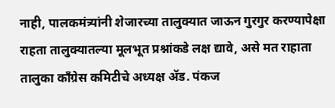नाही, पालकमंत्र्यांनी शेजारच्या तालुक्यात जाऊन गुरगुर करण्यापेक्षा राहता तालुक्यातल्या मूलभूत प्रश्नांकडे लक्ष द्यावे, असे मत राहाता तालुका काँग्रेस कमिटीचे अध्यक्ष ॲड. पंकज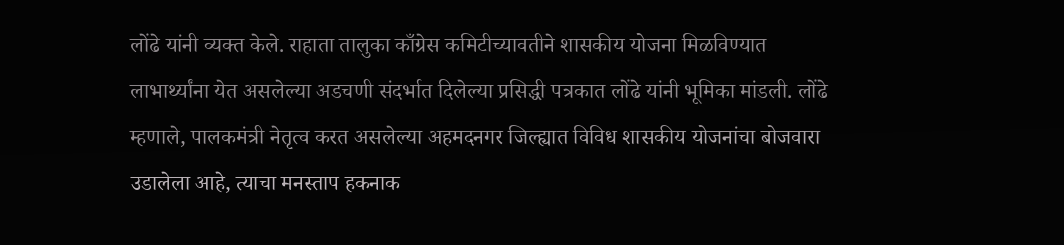लोंढे यांनी व्यक्त केले. राहाता तालुका काँग्रेस कमिटीच्यावतीने शासकीय योजना मिळविण्यात लाभार्थ्यांना येत असलेल्या अडचणी संदर्भात दिलेल्या प्रसिद्धी पत्रकात लोंढे यांनी भूमिका मांडली. लोंढे म्हणाले, पालकमंत्री नेतृत्व करत असलेल्या अहमदनगर जिल्ह्यात विविध शासकीय योजनांचा बोजवारा उडालेला आहे, त्याचा मनस्ताप हकनाक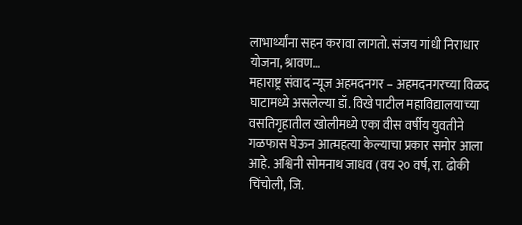लाभार्थ्यांना सहन करावा लागतो. संजय गांधी निराधार योजना, श्रावण…
महाराष्ट्र संवाद न्यूज अहमदनगर – अहमदनगरच्या विळद घाटामध्ये असलेल्या डॉ. विखे पाटील महाविद्यालयाच्या वसतिगृहातील खोलीमध्ये एका वीस वर्षीय युवतीने गळफास घेऊन आत्महत्या केल्याचा प्रकार समोर आला आहे. अश्विनी सोमनाथ जाधव (वय २० वर्ष, रा. ढोकी चिंचोली, जि.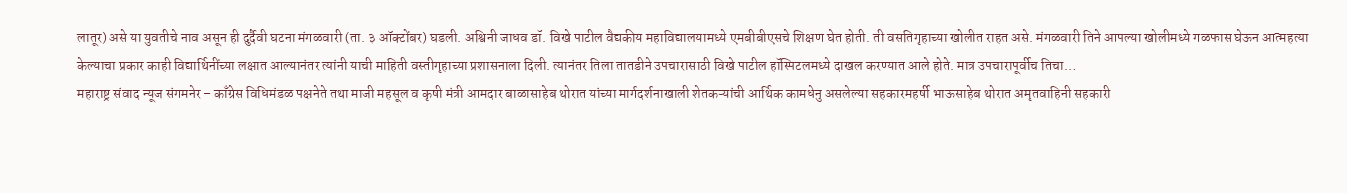लातूर) असे या युवतीचे नाव असून ही दुर्दैवी घटना मंगळवारी (ता. ३ ऑक्टोंबर) घडली. अश्विनी जाधव डॉ. विखे पाटील वैद्यकीय महाविद्यालयामध्ये एमबीबीएसचे शिक्षण घेत होती. ती वसतिगृहाच्या खोलीत राहत असे. मंगळवारी तिने आपल्या खोलीमध्ये गळफास घेऊन आत्महत्या केल्याचा प्रकार काही विद्यार्थिनींच्या लक्षात आल्यानंतर त्यांनी याची माहिती वस्तीगृहाच्या प्रशासनाला दिली. त्यानंतर तिला तातडीने उपचारासाठी विखे पाटील हॉस्पिटलमध्ये दाखल करण्यात आले होते. मात्र उपचारापूर्वीच तिचा…
महाराष्ट्र संवाद न्यूज संगमनेर – काँग्रेस विधिमंडळ पक्षनेते तथा माजी महसूल व कृषी मंत्री आमदार बाळासाहेब थोरात यांच्या मार्गदर्शनाखाली शेतकऱ्यांची आर्थिक कामधेनु असलेल्या सहकारमहर्षी भाऊसाहेब थोरात अमृतवाहिनी सहकारी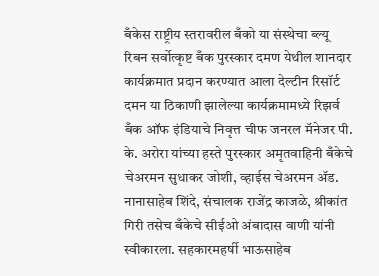बँकेस राष्ट्रीय स्तरावरील बँको या संस्थेचा ब्ल्यू रिबन सर्वोत्कृष्ट बँक पुरस्कार दमण येथील शानदार कार्यक्रमात प्रदान करण्यात आला देल्टीन रिसॉर्ट दमन या ठिकाणी झालेल्या कार्यक्रमामध्ये रिझर्व बँक ऑफ इंडियाचे निवृत्त चीफ जनरल मॅनेजर पी. के. अरोरा यांच्या हस्ते पुरस्कार अमृतवाहिनी बँकेचे चेअरमन सुधाकर जोशी, व्हाईस चेअरमन ॲड. नानासाहेब शिंदे, संचालक राजेंद्र काजळे, श्रीकांत गिरी तसेच बँकेचे सीईओ अंबादास वाणी यांनी स्वीकारला. सहकारमहर्षी भाऊसाहेब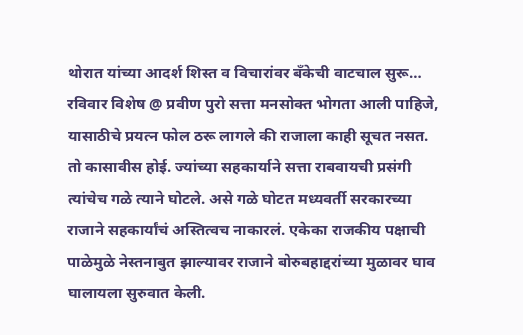थोरात यांच्या आदर्श शिस्त व विचारांवर बँकेची वाटचाल सुरू…
रविवार विशेष @ प्रवीण पुरो सत्ता मनसोक्त भोगता आली पाहिजे, यासाठीचे प्रयत्न फोल ठरू लागले की राजाला काही सूचत नसत. तो कासावीस होई. ज्यांच्या सहकार्याने सत्ता राबवायची प्रसंगी त्यांचेच गळे त्याने घोटले. असे गळे घोटत मध्यवर्ती सरकारच्या राजाने सहकार्यांचं अस्तित्वच नाकारलं. एकेका राजकीय पक्षाची पाळेमुळे नेस्तनाबुत झाल्यावर राजाने बोरुबहाद्दरांच्या मुळावर घाव घालायला सुरुवात केली.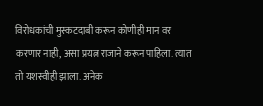विरोधकांची मुस्कटदाबी करून कोणीही मान वर करणार नाही, असा प्रयत्न राजाने करून पाहिला. त्यात तो यशस्वीही झाला. अनेक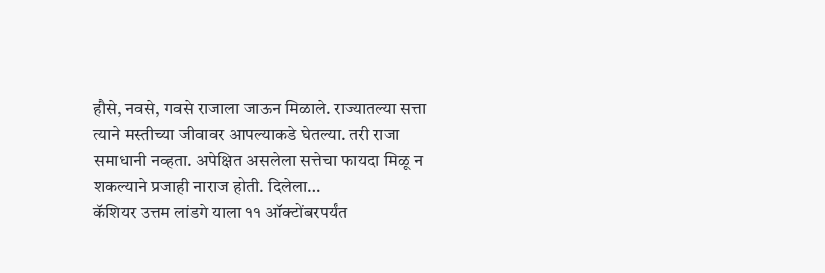हौसे, नवसे, गवसे राजाला जाऊन मिळाले. राज्यातल्या सत्ता त्याने मस्तीच्या जीवावर आपल्याकडे घेतल्या. तरी राजा समाधानी नव्हता. अपेक्षित असलेला सत्तेचा फायदा मिळू न शकल्याने प्रजाही नाराज होती. दिलेला…
कॅशियर उत्तम लांडगे याला ११ ऑक्टोंबरपर्यंत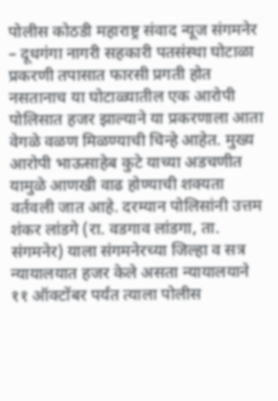पोलीस कोठडी महाराष्ट्र संवाद न्यूज संगमनेर – दूधगंगा नागरी सहकारी पतसंस्था घोटाळा प्रकरणी तपासात फारसी प्रगती होत नसतानाच या घोटाळ्यातील एक आरोपी पोलिसात हजर झाल्याने या प्रकरणाला आता वेगळे वळण मिळण्याची चिन्हे आहेत. मुख्य आरोपी भाऊसाहेब कुटे याच्या अडचणीत यामुळे आणखी वाढ होण्याची शक्यता वर्तवली जात आहे. दरम्यान पोलिसांनी उत्तम शंकर लांडगे (रा. वडगाव लांडगा, ता. संगमनेर) याला संगमनेरच्या जिल्हा व सत्र न्यायालयात हजर केले असता न्यायालयाने ११ ऑक्टोंबर पर्यंत त्याला पोलीस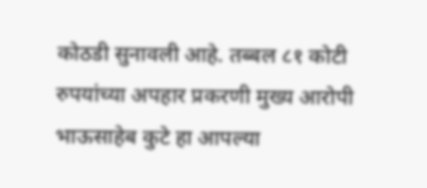कोठडी सुनावली आहे. तब्बल ८१ कोटी रुपयांच्या अपहार प्रकरणी मुख्य आरोपी भाऊसाहेब कुटे हा आपल्या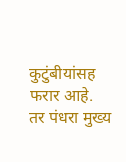कुटुंबीयांसह फरार आहे. तर पंधरा मुख्य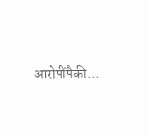आरोपींपैकी…